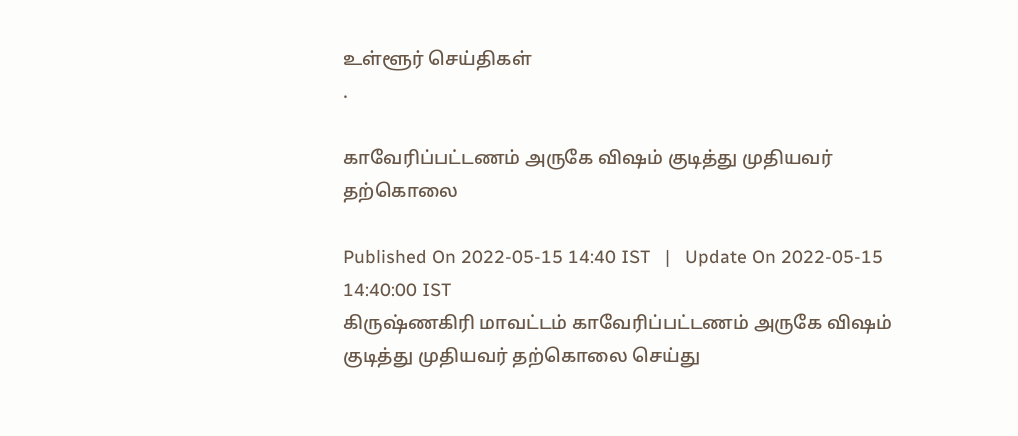உள்ளூர் செய்திகள்
.

காவேரிப்பட்டணம் அருகே விஷம் குடித்து முதியவர் தற்கொலை

Published On 2022-05-15 14:40 IST   |   Update On 2022-05-15 14:40:00 IST
கிருஷ்ணகிரி மாவட்டம் காவேரிப்பட்டணம் அருகே விஷம் குடித்து முதியவர் தற்கொலை செய்து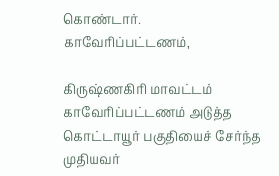கொண்டார்.
காவேரிப்பட்டணம்,

கிருஷ்ணகிரி மாவட்டம் காவேரிப்பட்டணம் அடுத்த கொட்டாயூர் பகுதியைச் சேர்ந்த முதியவர்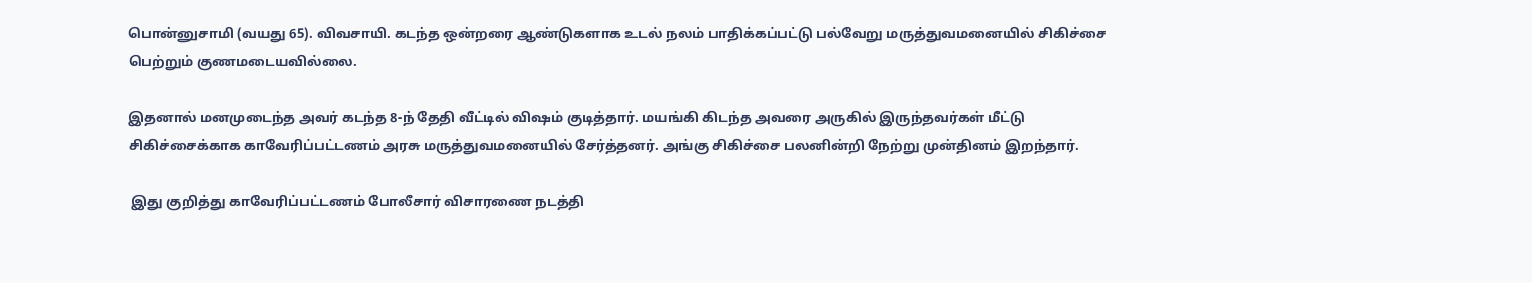பொன்னுசாமி (வயது 65). விவசாயி. கடந்த ஒன்றரை ஆண்டுகளாக உடல் நலம் பாதிக்கப்பட்டு பல்வேறு மருத்துவமனையில் சிகிச்சை பெற்றும் குணமடையவில்லை.

இதனால் மனமுடைந்த அவர் கடந்த 8-ந் தேதி வீட்டில் விஷம் குடித்தார். மயங்கி கிடந்த அவரை அருகில் இருந்தவர்கள் மீட்டு சிகிச்சைக்காக காவேரிப்பட்டணம் அரசு மருத்துவமனையில் சேர்த்தனர். அங்கு சிகிச்சை பலனின்றி நேற்று முன்தினம் இறந்தார்.

 இது குறித்து காவேரிப்பட்டணம் போலீசார் விசாரணை நடத்தி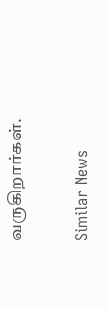வருகிறார்கள்.

Similar News